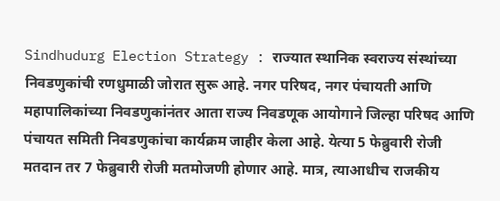Sindhudurg Election Strategy : राज्यात स्थानिक स्वराज्य संस्थांच्या निवडणुकांची रणधुमाळी जोरात सुरू आहे. नगर परिषद, नगर पंचायती आणि महापालिकांच्या निवडणुकांनंतर आता राज्य निवडणूक आयोगाने जिल्हा परिषद आणि पंचायत समिती निवडणुकांचा कार्यक्रम जाहीर केला आहे. येत्या 5 फेब्रुवारी रोजी मतदान तर 7 फेब्रुवारी रोजी मतमोजणी होणार आहे. मात्र, त्याआधीच राजकीय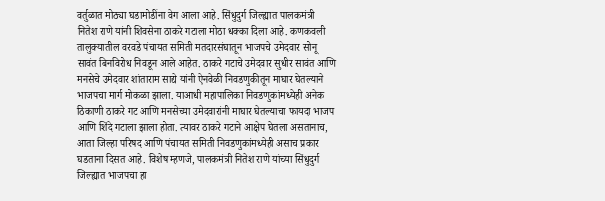वर्तुळात मोठ्या घडामोडींना वेग आला आहे. सिंधुदुर्ग जिल्ह्यात पालकमंत्री नितेश राणे यांनी शिवसेना ठाकरे गटाला मोठा धक्का दिला आहे. कणकवली तालुक्यातील वरवडे पंचायत समिती मतदारसंघातून भाजपचे उमेदवार सोनू सावंत बिनविरोध निवडून आले आहेत. ठाकरे गटाचे उमेदवार सुधीर सावंत आणि मनसेचे उमेदवार शांताराम साद्ये यांनी ऐनवेळी निवडणुकीतून माघार घेतल्याने भाजपचा मार्ग मोकळा झाला. याआधी महापालिका निवडणुकांमध्येही अनेक ठिकाणी ठाकरे गट आणि मनसेच्या उमेदवारांनी माघार घेतल्याचा फायदा भाजप आणि शिंदे गटाला झाला होता. त्यावर ठाकरे गटाने आक्षेप घेतला असतानाच, आता जिल्हा परिषद आणि पंचायत समिती निवडणुकांमध्येही असाच प्रकार घडताना दिसत आहे. विशेष म्हणजे, पालकमंत्री नितेश राणे यांच्या सिंधुदुर्ग जिल्ह्यात भाजपचा हा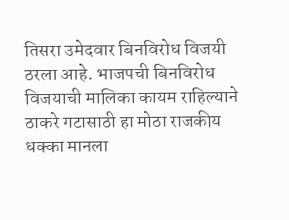तिसरा उमेदवार बिनविरोध विजयी ठरला आहे. भाजपची बिनविरोध विजयाची मालिका कायम राहिल्याने ठाकरे गटासाठी हा मोठा राजकीय धक्का मानला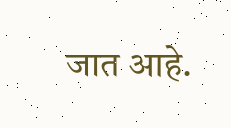जात आहे.